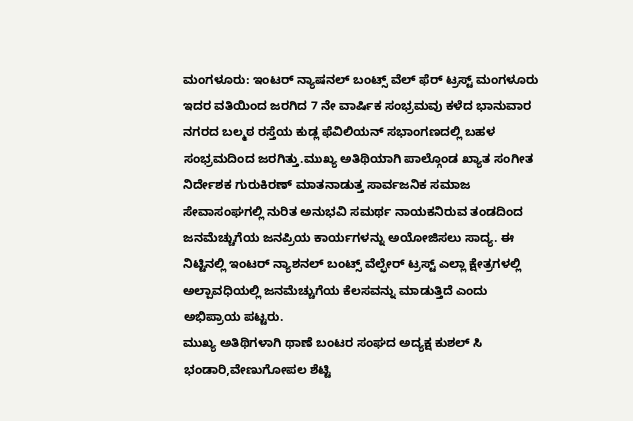ಮಂಗಳೂರು: ಇಂಟರ್ ನ್ಯಾಷನಲ್ ಬಂಟ್ಸ್ ವೆಲ್ ಫೆರ್ ಟ್ರಸ್ಟ್ ಮಂಗಳೂರು ಇದರ ವತಿಯಿಂದ ಜರಗಿದ 7 ನೇ ವಾರ್ಷಿಕ ಸಂಭ್ರಮವು ಕಳೆದ ಭಾನುವಾರ ನಗರದ ಬಲ್ಮಠ ರಸ್ತೆಯ ಕುಡ್ಲ ಫೆವಿಲಿಯನ್ ಸಭಾಂಗಣದಲ್ಲಿ ಬಹಳ ಸಂಭ್ರಮದಿಂದ ಜರಗಿತ್ತು.ಮುಖ್ಯ ಅತಿಥಿಯಾಗಿ ಪಾಲ್ಗೊಂಡ ಖ್ಯಾತ ಸಂಗೀತ ನಿರ್ದೇಶಕ ಗುರುಕಿರಣ್ ಮಾತನಾಡುತ್ತ ಸಾರ್ವಜನಿಕ ಸಮಾಜ ಸೇವಾಸಂಘಗಲ್ಲಿ ನುರಿತ ಅನುಭವಿ ಸಮರ್ಥ ನಾಯಕನಿರುವ ತಂಡದಿಂದ ಜನಮೆಚ್ಚುಗೆಯ ಜನಪ್ರಿಯ ಕಾರ್ಯಗಳನ್ನು ಅಯೋಜಿಸಲು ಸಾದ್ಯ. ಈ ನಿಟ್ಟಿನಲ್ಲಿ ಇಂಟರ್ ನ್ಯಾಶನಲ್ ಬಂಟ್ಸ್ ವೆಲ್ಫೇರ್ ಟ್ರಸ್ಟ್ ಎಲ್ಲಾ ಕ್ಷೇತ್ರಗಳಲ್ಲಿ ಅಲ್ಪಾವಧಿಯಲ್ಲಿ ಜನಮೆಚ್ಚುಗೆಯ ಕೆಲಸವನ್ನು ಮಾಡುತ್ತಿದೆ ಎಂದು ಅಭಿಪ್ರಾಯ ಪಟ್ಟರು.
ಮುಖ್ಯ ಅತಿಥಿಗಳಾಗಿ ಥಾಣೆ ಬಂಟರ ಸಂಘದ ಅದ್ಯಕ್ಷ ಕುಶಲ್ ಸಿ ಭಂಡಾರಿ,ವೇಣುಗೋಪಲ ಶೆಟ್ಟಿ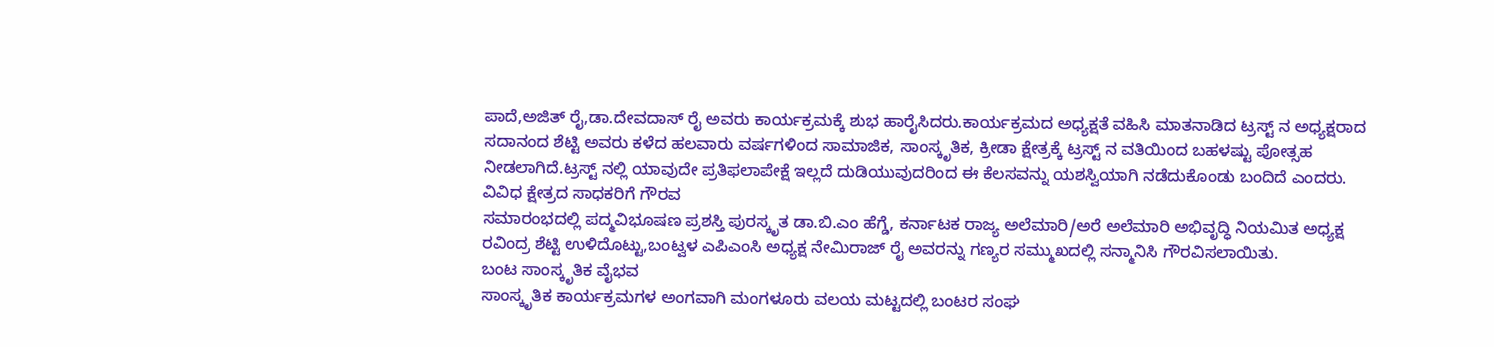ಪಾದೆ,ಅಜಿತ್ ರೈ,ಡಾ.ದೇವದಾಸ್ ರೈ ಅವರು ಕಾರ್ಯಕ್ರಮಕ್ಕೆ ಶುಭ ಹಾರೈಸಿದರು.ಕಾರ್ಯಕ್ರಮದ ಅಧ್ಯಕ್ಷತೆ ವಹಿಸಿ ಮಾತನಾಡಿದ ಟ್ರಸ್ಟ್ ನ ಅಧ್ಯಕ್ಷರಾದ ಸದಾನಂದ ಶೆಟ್ಟಿ ಅವರು ಕಳೆದ ಹಲವಾರು ವರ್ಷಗಳಿಂದ ಸಾಮಾಜಿಕ, ಸಾಂಸ್ಕೃತಿಕ, ಕ್ರೀಡಾ ಕ್ಷೇತ್ರಕ್ಕೆ ಟ್ರಸ್ಟ್ ನ ವತಿಯಿಂದ ಬಹಳಷ್ಟು ಪೋತ್ಸಹ ನೀಡಲಾಗಿದೆ.ಟ್ರಸ್ಟ್ ನಲ್ಲಿ ಯಾವುದೇ ಪ್ರತಿಫಲಾಪೇಕ್ಷೆ ಇಲ್ಲದೆ ದುಡಿಯುವುದರಿಂದ ಈ ಕೆಲಸವನ್ನು ಯಶಸ್ವಿಯಾಗಿ ನಡೆದುಕೊಂಡು ಬಂದಿದೆ ಎಂದರು.
ವಿವಿಧ ಕ್ಷೇತ್ರದ ಸಾಧಕರಿಗೆ ಗೌರವ
ಸಮಾರಂಭದಲ್ಲಿ ಪದ್ಮವಿಭೂಷಣ ಪ್ರಶಸ್ತಿ ಪುರಸ್ಕೃತ ಡಾ.ಬಿ.ಎಂ ಹೆಗ್ಡೆ, ಕರ್ನಾಟಕ ರಾಜ್ಯ ಅಲೆಮಾರಿ/ಅರೆ ಅಲೆಮಾರಿ ಅಭಿವೃದ್ಧಿ ನಿಯಮಿತ ಅಧ್ಯಕ್ಷ ರವಿಂದ್ರ ಶೆಟ್ಟಿ ಉಳಿದೊಟ್ಟು,ಬಂಟ್ವಳ ಎಪಿಎಂಸಿ ಅಧ್ಯಕ್ಷ ನೇಮಿರಾಜ್ ರೈ ಅವರನ್ನು ಗಣ್ಯರ ಸಮ್ಮುಖದಲ್ಲಿ ಸನ್ಮಾನಿಸಿ ಗೌರವಿಸಲಾಯಿತು.
ಬಂಟ ಸಾಂಸ್ಕೃತಿಕ ವೈಭವ
ಸಾಂಸ್ಕೃತಿಕ ಕಾರ್ಯಕ್ರಮಗಳ ಅಂಗವಾಗಿ ಮಂಗಳೂರು ವಲಯ ಮಟ್ಟದಲ್ಲಿ ಬಂಟರ ಸಂಘ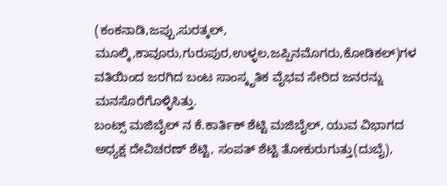(ಕಂಕನಾಡಿ,ಜಪ್ಪು,ಸುರತ್ಕಲ್, ಮೂಲ್ಕಿ,ಕಾವೂರು,ಗುರುಪುರ,ಉಳ್ಳಲ,ಜಪ್ಪಿನಮೊಗರು,ಕೋಡಿಕಲ್)ಗಳ ವತಿಯಿಂದ ಜರಗಿದ ಬಂಟ ಸಾಂಸ್ಕೃತಿಕ ವೈಭವ ಸೇರಿದ ಜನರನ್ನು ಮನಸೊರೆಗೊಳ್ಳಿಸಿತ್ತು.
ಬಂಟ್ಸ್ ಮಜಿಬೈಲ್ ನ ಕೆ.ಕಾರ್ತಿಕ್ ಶೆಟ್ಟಿ ಮಜಿಬೈಲ್, ಯುವ ವಿಭಾಗದ ಅಧ್ಯಕ್ಷ ದೇವಿಚರಣ್ ಶೆಟ್ಟಿ, ಸಂಪತ್ ಶೆಟ್ಟಿ ತೋಕುರುಗುತ್ತು(ದುಬೈ),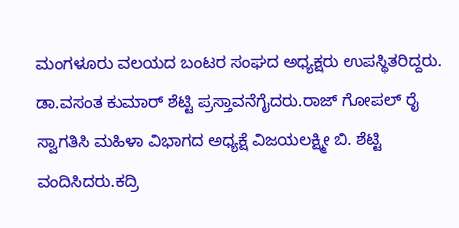ಮಂಗಳೂರು ವಲಯದ ಬಂಟರ ಸಂಘದ ಅಧ್ಯಕ್ಷರು ಉಪಸ್ಥಿತರಿದ್ದರು. ಡಾ.ವಸಂತ ಕುಮಾರ್ ಶೆಟ್ಟಿ ಪ್ರಸ್ತಾವನೆಗೈದರು.ರಾಜ್ ಗೋಪಲ್ ರೈ ಸ್ವಾಗತಿಸಿ ಮಹಿಳಾ ವಿಭಾಗದ ಅಧ್ಯಕ್ಷೆ ವಿಜಯಲಕ್ಷ್ಮೀ ಬಿ. ಶೆಟ್ಟಿ ವಂದಿಸಿದರು.ಕದ್ರಿ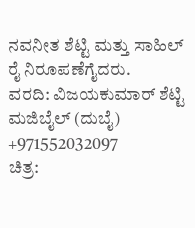ನವನೀತ ಶೆಟ್ಟಿ ಮತ್ತು ಸಾಹಿಲ್ ರೈ ನಿರೂಪಣೆಗೈದರು.
ವರದಿ: ವಿಜಯಕುಮಾರ್ ಶೆಟ್ಟಿ ಮಜಿಬೈಲ್ (ದುಬೈ)
+971552032097
ಚಿತ್ರ: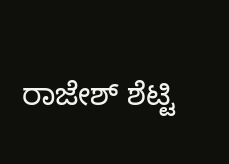ರಾಜೇಶ್ ಶೆಟ್ಟಿ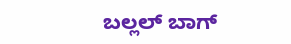ಬಲ್ಲಲ್ ಬಾಗ್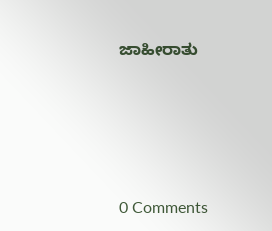ಜಾಹೀರಾತು








0 Comments